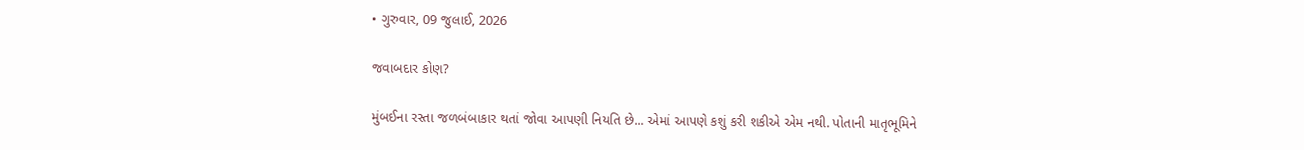• ગુરુવાર, 09 જુલાઈ, 2026

જવાબદાર કોણ?

મુંબઈના રસ્તા જળબંબાકાર થતાં જોવા આપણી નિયતિ છે... એમાં આપણે કશું કરી શકીએ એમ નથી. પોતાની માતૃભૂમિને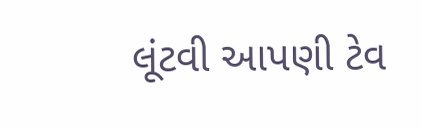લૂંટવી આપણી ટેવ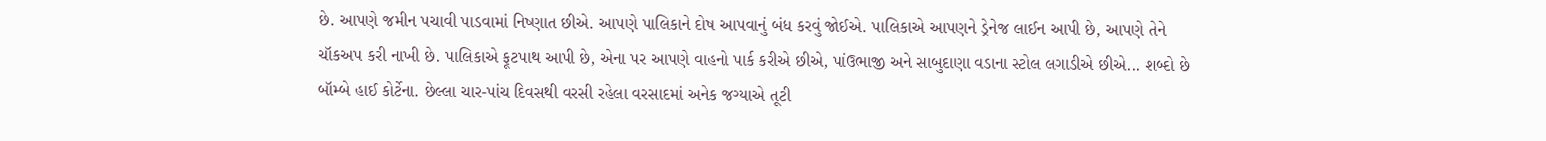છે. આપણે જમીન પચાવી પાડવામાં નિષ્ણાત છીએ. આપણે પાલિકાને દોષ આપવાનું બંધ કરવું જોઈએ. પાલિકાએ આપણને ડ્રેનેજ લાઈન આપી છે, આપણે તેને ચૉકઅપ કરી નાખી છે. પાલિકાએ ફૂટપાથ આપી છે, એના પર આપણે વાહનો પાર્ક કરીએ છીએ, પાંઉભાજી અને સાબુદાણા વડાના સ્ટોલ લગાડીએ છીએ... શબ્દો છે બૉમ્બે હાઈ કોર્ટેના. છેલ્લા ચાર-પાંચ દિવસથી વરસી રહેલા વરસાદમાં અનેક જગ્યાએ તૂટી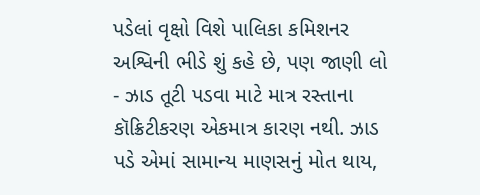પડેલાં વૃક્ષો વિશે પાલિકા કમિશનર અશ્વિની ભીડે શું કહે છે, પણ જાણી લો - ઝાડ તૂટી પડવા માટે માત્ર રસ્તાના કૉક્રિટીકરણ એકમાત્ર કારણ નથી. ઝાડ પડે એમાં સામાન્ય માણસનું મોત થાય,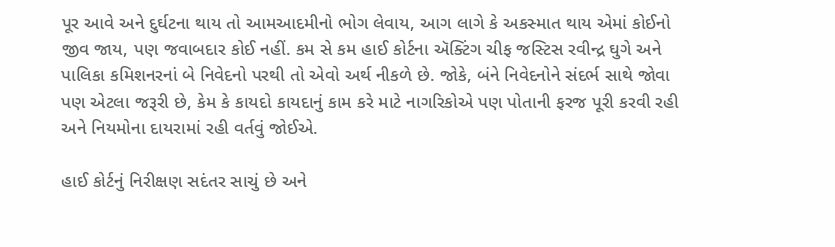પૂર આવે અને દુર્ઘટના થાય તો આમઆદમીનો ભોગ લેવાય, આગ લાગે કે અકસ્માત થાય એમાં કોઈનો જીવ જાય, પણ જવાબદાર કોઈ નહીં. કમ સે કમ હાઈ કોર્ટના ઍક્ટિંગ ચીફ જસ્ટિસ રવીન્દ્ર ઘુગે અને પાલિકા કમિશનરનાં બે નિવેદનો પરથી તો એવો અર્થ નીકળે છે. જોકે, બંને નિવેદનોને સંદર્ભ સાથે જોવા પણ એટલા જરૂરી છે, કેમ કે કાયદો કાયદાનું કામ કરે માટે નાગરિકોએ પણ પોતાની ફરજ પૂરી કરવી રહી અને નિયમોના દાયરામાં રહી વર્તવું જોઈએ.

હાઈ કોર્ટનું નિરીક્ષણ સદંતર સાચું છે અને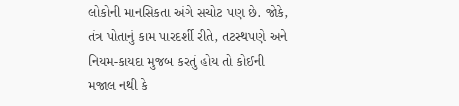લોકોની માનસિકતા અંગે સચોટ પણ છે. જોકે, તંત્ર પોતાનું કામ પારદર્શી રીતે, તટસ્થપણે અને નિયમ-કાયદા મુજબ કરતું હોય તો કોઈની મજાલ નથી કે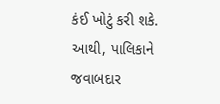કંઈ ખોટું કરી શકે. આથી, પાલિકાને જવાબદાર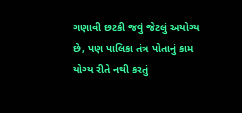ગણાવી છટકી જવું જેટલું અયોગ્ય છે, પણ પાલિકા તંત્ર પોતાનું કામ યોગ્ય રીતે નથી કરતું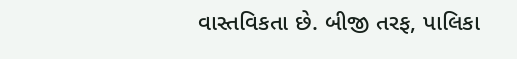વાસ્તવિકતા છે. બીજી તરફ, પાલિકા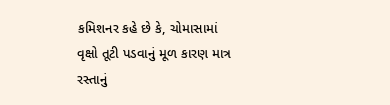કમિશનર કહે છે કે, ચોમાસામાં વૃક્ષો તૂટી પડવાનું મૂળ કારણ માત્ર રસ્તાનું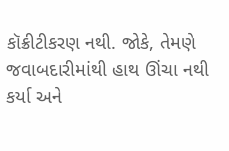કૉક્રીટીકરણ નથી. જોકે, તેમણે જવાબદારીમાંથી હાથ ઊંચા નથી કર્યા અને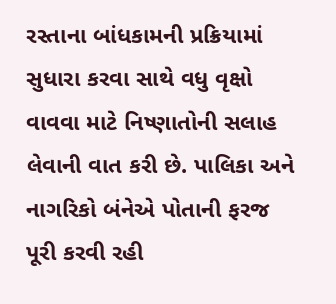રસ્તાના બાંધકામની પ્રક્રિયામાં સુધારા કરવા સાથે વધુ વૃક્ષો વાવવા માટે નિષ્ણાતોની સલાહ લેવાની વાત કરી છે. પાલિકા અને નાગરિકો બંનેએ પોતાની ફરજ પૂરી કરવી રહી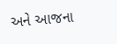અને આજના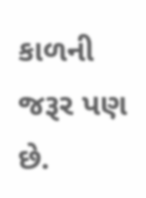કાળની જરૂર પણ છે.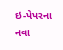ઇ-પેપરના નવા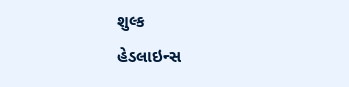શુલ્ક
હેડલાઇન્સ